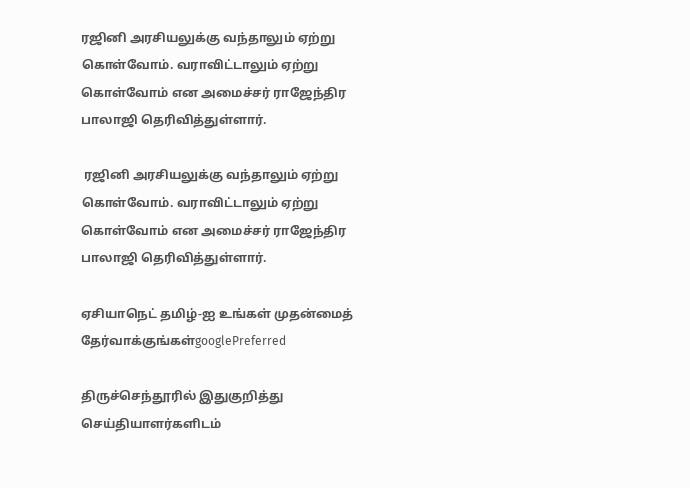ரஜினி அரசியலுக்கு வந்தாலும் ஏற்று கொள்வோம். வராவிட்டாலும் ஏற்று கொள்வோம் என அமைச்சர் ராஜேந்திர பாலாஜி தெரிவித்துள்ளார்.

 ரஜினி அரசியலுக்கு வந்தாலும் ஏற்று கொள்வோம். வராவிட்டாலும் ஏற்று கொள்வோம் என அமைச்சர் ராஜேந்திர பாலாஜி தெரிவித்துள்ளார்.

ஏசியாநெட் தமிழ்-ஐ உங்கள் முதன்மைத் தேர்வாக்குங்கள்googlePreferred

திருச்செந்தூரில் இதுகுறித்து செய்தியாளர்களிடம்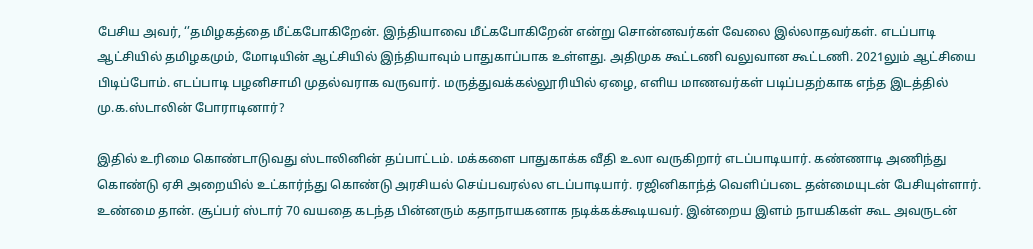பேசிய அவர், ‘’தமிழகத்தை மீட்கபோகிறேன். இந்தியாவை மீட்கபோகிறேன் என்று சொன்னவர்கள் வேலை இல்லாதவர்கள். எடப்பாடி ஆட்சியில் தமிழகமும், மோடியின் ஆட்சியில் இந்தியாவும் பாதுகாப்பாக உள்ளது. அதிமுக கூட்டணி வலுவான கூட்டணி. 2021லும் ஆட்சியை பிடிப்போம். எடப்பாடி பழனிசாமி முதல்வராக வருவார். மருத்துவக்கல்லூரியில் ஏழை, எளிய மாணவர்கள் படிப்பதற்காக எந்த இடத்தில் மு.க.ஸ்டாலின் போராடினார்?

இதில் உரிமை கொண்டாடுவது ஸ்டாலினின் தப்பாட்டம். மக்களை பாதுகாக்க வீதி உலா வருகிறார் எடப்பாடியார். கண்ணாடி அணிந்து கொண்டு ஏசி அறையில் உட்கார்ந்து கொண்டு அரசியல் செய்பவரல்ல எடப்பாடியார். ரஜினிகாந்த் வெளிப்படை தன்மையுடன் பேசியுள்ளார். உண்மை தான். சூப்பர் ஸ்டார் 70 வயதை கடந்த பின்னரும் கதாநாயகனாக நடிக்கக்கூடியவர். இன்றைய இளம் நாயகிகள் கூட அவருடன்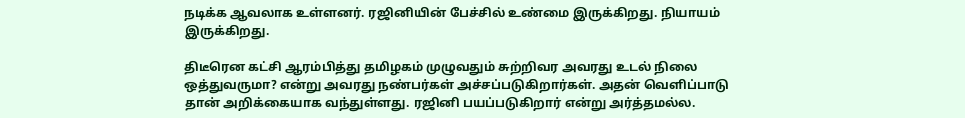நடிக்க ஆவலாக உள்ளனர். ரஜினியின் பேச்சில் உண்மை இருக்கிறது. நியாயம் இருக்கிறது.

திடீரென கட்சி ஆரம்பித்து தமிழகம் முழுவதும் சுற்றிவர அவரது உடல் நிலை ஒத்துவருமா? என்று அவரது நண்பர்கள் அச்சப்படுகிறார்கள். அதன் வெளிப்பாடு தான் அறிக்கையாக வந்துள்ளது. ரஜினி பயப்படுகிறார் என்று அர்த்தமல்ல.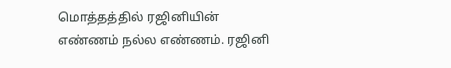மொத்தத்தில் ரஜினியின் எண்ணம் நல்ல எண்ணம். ரஜினி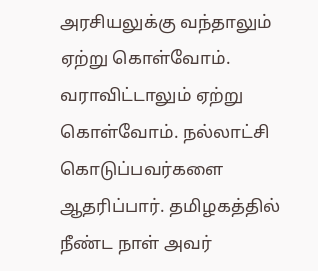அரசியலுக்கு வந்தாலும் ஏற்று கொள்வோம். வராவிட்டாலும் ஏற்று கொள்வோம். நல்லாட்சி கொடுப்பவர்களை ஆதரிப்பார். தமிழகத்தில் நீண்ட நாள் அவர்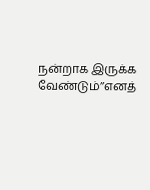நன்றாக இருக்க வேண்டும்’’எனத்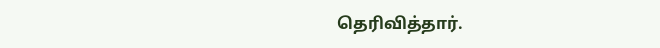தெரிவித்தார்.